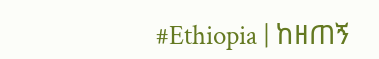#Ethiopia | ከዘጠኝ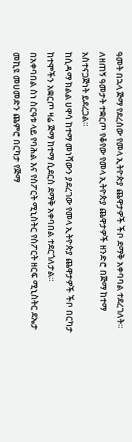ዓመት በኋላ ጅማ የደረሰው የመላ ኢትዮጵያ ጨዋታዎች ችቦ ደማቅ አቀባባል ተደረገለት።
ለዘጠኝ ዓመታት ተቋርጦ የቆየው የመላ ኢትዮጵያ ጨዋታዎች ዘንድሮ በጅማ ከተማ አስተናጋጅነት ይደረጋል።
ከሲዳማ ክልል ሀዋሳ ከተማ መነሻውን ያደረገው የመላ ኢትዮጵያ ጨዋታዎች ችቦ በርካታ ከተሞችን አቋርጦ ዛሬ ጅማ ከተማ ሲደርስ ደማቅ አቀባበል ተደርጎለታል።
በአቀባበል ስነ ስርዓቱ ላይ የባሕል እና የስፖርት ሚኒስትር የስፖርት ዘርፍ ሚኒስትር ደኤታ መኪዩ መሀመድን ጨምሮ በርካታ የጅማ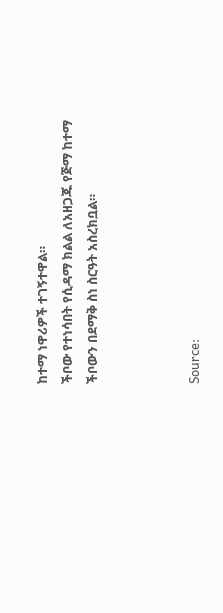ከተማ ነዋሪዎች ተገኝተዋል።
ችቦው የተነሳበት የሲዳማ ክልል ለአዘጋጁ የጅማ ከተማ ችቦውን በደማቅ ስነ ስርዓት አስረክቧል።



Source: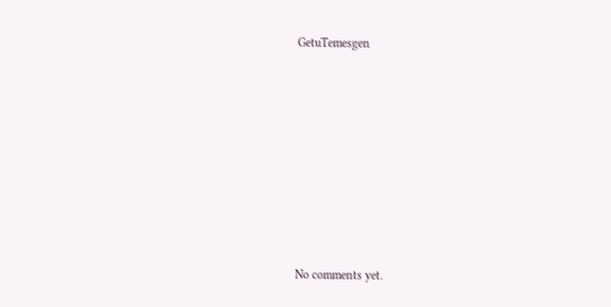GetuTemesgen








No comments yet.